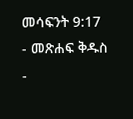መሳፍንት 9:17 - መጽሐፍ ቅዱስ -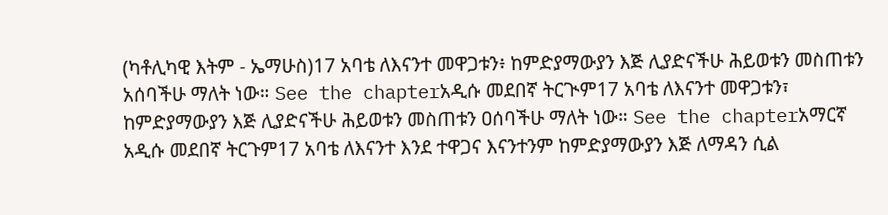(ካቶሊካዊ እትም - ኤማሁስ)17 አባቴ ለእናንተ መዋጋቱን፥ ከምድያማውያን እጅ ሊያድናችሁ ሕይወቱን መስጠቱን አሰባችሁ ማለት ነው። See the chapterአዲሱ መደበኛ ትርጒም17 አባቴ ለእናንተ መዋጋቱን፣ ከምድያማውያን እጅ ሊያድናችሁ ሕይወቱን መስጠቱን ዐሰባችሁ ማለት ነው። See the chapterአማርኛ አዲሱ መደበኛ ትርጉም17 አባቴ ለእናንተ እንደ ተዋጋና እናንተንም ከምድያማውያን እጅ ለማዳን ሲል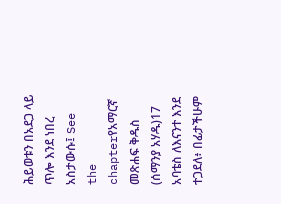ሕይወቱን በአደጋ ላይ ጥሎ እንደ ነበረ አስታውሱ፤ See the chapterየአማርኛ መጽሐፍ ቅዱስ (ሰማንያ አሃዱ)17 አባቴስ ለእናንተ እንደ ተጋደለ፥ በፊታችሁም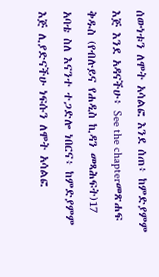ሰውነቱን ለሞት አሳልፎ እንደ ሰጠ፥ ከምድያምም እጅ እንደ አዳናችሁ፥ See the chapterመጽሐፍ ቅዱስ (የብሉይና የሐዲስ ኪዳን መጻሕፍት)17 አባቴ ስለ እናንተ ተጋድሎ ነበርና፥ ከምድያምም እጅ ሊያድናችሁ ነፍሱን ለሞት አሳልፎ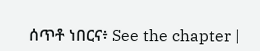ሰጥቶ ነበርና፥ See the chapter |